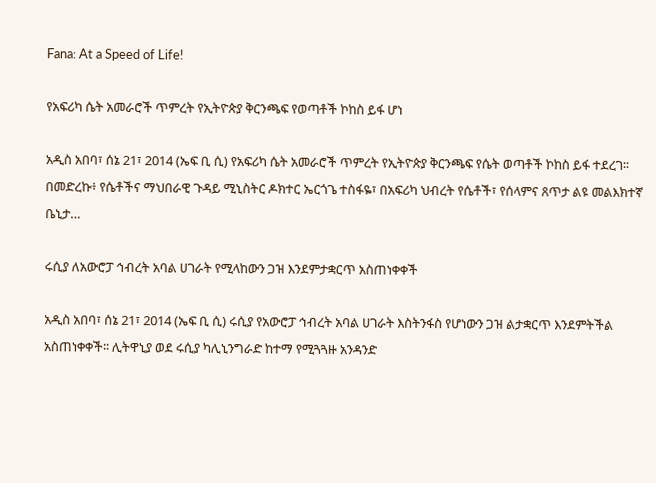Fana: At a Speed of Life!

የአፍሪካ ሴት አመራሮች ጥምረት የኢትዮጵያ ቅርንጫፍ የወጣቶች ኮከስ ይፋ ሆነ

አዲስ አበባ፣ ሰኔ 21፣ 2014 (ኤፍ ቢ ሲ) የአፍሪካ ሴት አመራሮች ጥምረት የኢትዮጵያ ቅርንጫፍ የሴት ወጣቶች ኮከስ ይፋ ተደረገ፡፡ በመድረኩ፥ የሴቶችና ማህበራዊ ጉዳይ ሚኒስትር ዶክተር ኤርጎጌ ተስፋዬ፣ በአፍሪካ ህብረት የሴቶች፣ የሰላምና ጸጥታ ልዩ መልእክተኛ ቤኒታ…

ሩሲያ ለአውሮፓ ኅብረት አባል ሀገራት የሚላከውን ጋዝ እንደምታቋርጥ አስጠነቀቀች

አዲስ አበባ፣ ሰኔ 21፣ 2014 (ኤፍ ቢ ሲ) ሩሲያ የአውሮፓ ኅብረት አባል ሀገራት እስትንፋስ የሆነውን ጋዝ ልታቋርጥ እንደምትችል አስጠነቀቀች፡፡ ሊትዋኒያ ወደ ሩሲያ ካሊኒንግራድ ከተማ የሚጓጓዙ አንዳንድ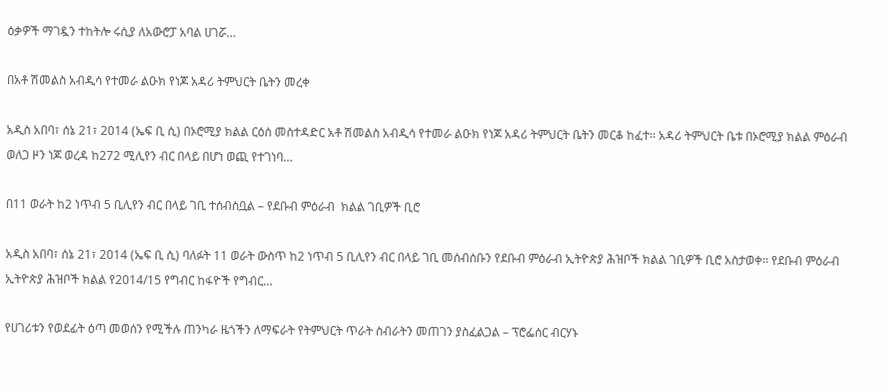ዕቃዎች ማገዷን ተከትሎ ሩሲያ ለአውሮፓ አባል ሀገሯ…

በአቶ ሽመልስ አብዲሳ የተመራ ልዑክ የነጆ አዳሪ ትምህርት ቤትን መረቀ

አዲስ አበባ፣ ሰኔ 21፣ 2014 (ኤፍ ቢ ሲ) በኦሮሚያ ክልል ርዕሰ መስተዳድር አቶ ሽመልስ አብዲሳ የተመራ ልዑክ የነጆ አዳሪ ትምህርት ቤትን መርቆ ከፈተ፡፡ አዳሪ ትምህርት ቤቱ በኦሮሚያ ክልል ምዕራብ ወለጋ ዞን ነጆ ወረዳ ከ272 ሚሊየን ብር በላይ በሆነ ወጪ የተገነባ…

በ11 ወራት ከ2 ነጥብ 5 ቢሊየን ብር በላይ ገቢ ተሰብስቧል – የደቡብ ምዕራብ  ክልል ገቢዎች ቢሮ

አዲስ አበባ፣ ሰኔ 21፣ 2014 (ኤፍ ቢ ሲ) ባለፉት 11 ወራት ውስጥ ከ2 ነጥብ 5 ቢሊየን ብር በላይ ገቢ መሰብሰቡን የደቡብ ምዕራብ ኢትዮጵያ ሕዝቦች ክልል ገቢዎች ቢሮ አስታወቀ፡፡ የደቡብ ምዕራብ ኢትዮጵያ ሕዝቦች ክልል የ2014/15 የግብር ከፋዮች የግብር…

የሀገሪቱን የወደፊት ዕጣ መወሰን የሚችሉ ጠንካራ ዜጎችን ለማፍራት የትምህርት ጥራት ስብራትን መጠገን ያስፈልጋል – ፕሮፌሰር ብርሃኑ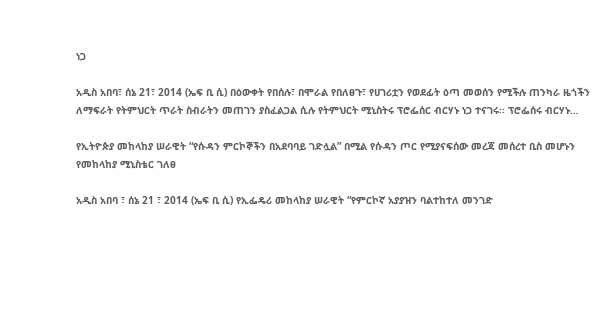ነጋ

አዲስ አበባ፣ ሰኔ 21፣ 2014 (ኤፍ ቢ ሲ) በዕውቀት የበሰሉ፣ በሞራል የበለፀጉ፣ የሀገሪቷን የወደፊት ዕጣ መወሰን የሚችሉ ጠንካራ ዜጎችን ለማፍራት የትምህርት ጥራት ስብራትን መጠገን ያስፈልጋል ሲሉ የትምህርት ሚኒስትሩ ፕሮፌሰር ብርሃኑ ነጋ ተናገሩ፡፡ ፕሮፌሰሩ ብርሃኑ…

የኢትዮጵያ መከላከያ ሠራዊት “የሱዳን ምርኮኞችን በአደባባይ ገድሏል” በሚል የሱዳን ጦር የሚያናፍሰው መረጃ መሰረተ ቢስ መሆኑን የመከላከያ ሚኒስቴር ገለፀ

አዲስ አበባ ፣ ሰኔ 21 ፣ 2014 (ኤፍ ቢ ሲ) የኢፌዴሪ መከላከያ ሠራዊት “የምርኮኛ አያያዝን ባልተከተለ መንገድ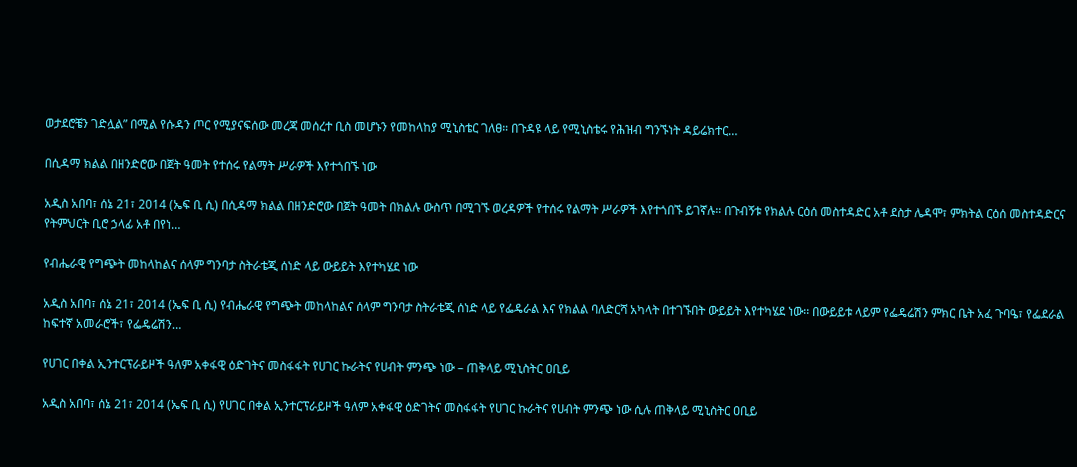ወታደሮቼን ገድሏል” በሚል የሱዳን ጦር የሚያናፍሰው መረጃ መሰረተ ቢስ መሆኑን የመከላከያ ሚኒስቴር ገለፀ። በጉዳዩ ላይ የሚኒስቴሩ የሕዝብ ግንኙነት ዳይሬክተር…

በሲዳማ ክልል በዘንድሮው በጀት ዓመት የተሰሩ የልማት ሥራዎች እየተጎበኙ ነው

አዲስ አበባ፣ ሰኔ 21፣ 2014 (ኤፍ ቢ ሲ) በሲዳማ ክልል በዘንድሮው በጀት ዓመት በክልሉ ውስጥ በሚገኙ ወረዳዎች የተሰሩ የልማት ሥራዎች እየተጎበኙ ይገኛሉ። በጉብኝቱ የክልሉ ርዕሰ መስተዳድር አቶ ደስታ ሌዳሞ፣ ምክትል ርዕሰ መስተዳድርና የትምህርት ቢሮ ኃላፊ አቶ በየነ…

የብሔራዊ የግጭት መከላከልና ሰላም ግንባታ ስትራቴጂ ሰነድ ላይ ውይይት እየተካሄደ ነው

አዲስ አበባ፣ ሰኔ 21፣ 2014 (ኤፍ ቢ ሲ) የብሔራዊ የግጭት መከላከልና ሰላም ግንባታ ስትራቴጂ ሰነድ ላይ የፌዴራል እና የክልል ባለድርሻ አካላት በተገኙበት ውይይት እየተካሄደ ነው፡፡ በውይይቱ ላይም የፌዴሬሽን ምክር ቤት አፈ ጉባዔ፣ የፌደራል ከፍተኛ አመራሮች፣ የፌዴሬሽን…

የሀገር በቀል ኢንተርፕራይዞች ዓለም አቀፋዊ ዕድገትና መስፋፋት የሀገር ኩራትና የሀብት ምንጭ ነው – ጠቅላይ ሚኒስትር ዐቢይ

አዲስ አበባ፣ ሰኔ 21፣ 2014 (ኤፍ ቢ ሲ) የሀገር በቀል ኢንተርፕራይዞች ዓለም አቀፋዊ ዕድገትና መስፋፋት የሀገር ኩራትና የሀብት ምንጭ ነው ሲሉ ጠቅላይ ሚኒስትር ዐቢይ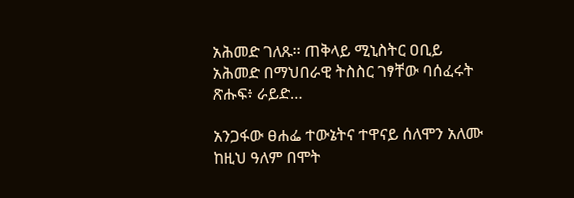አሕመድ ገለጹ፡፡ ጠቅላይ ሚኒስትር ዐቢይ አሕመድ በማህበራዊ ትስስር ገፃቸው ባሰፈሩት ጽሑፍ፥ ራይድ…

አንጋፋው ፀሐፌ ተውኔትና ተዋናይ ሰለሞን አለሙ ከዚህ ዓለም በሞት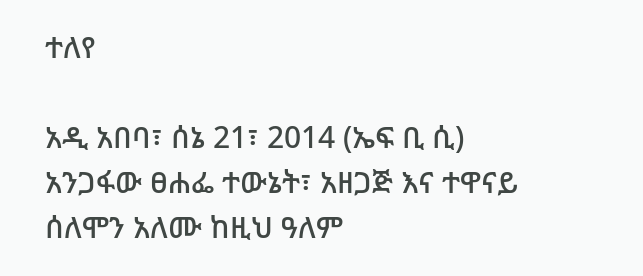ተለየ

አዲ አበባ፣ ሰኔ 21፣ 2014 (ኤፍ ቢ ሲ) አንጋፋው ፀሐፌ ተውኔት፣ አዘጋጅ እና ተዋናይ ሰለሞን አለሙ ከዚህ ዓለም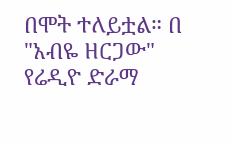በሞት ተለይቷል። በ "አብዬ ዘርጋው" የሬዲዮ ድራማ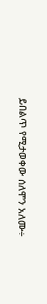ይበልጥ የሚታወቀው ሰለሞን አለሙ÷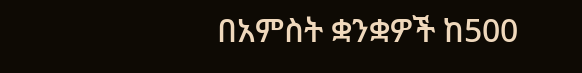በአምስት ቋንቋዎች ከ500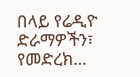በላይ የሬዲዮ ድራማዎችን፣ የመድረክ…